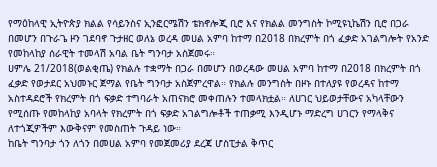የማዕከላዊ ኢትዮጵያ ክልል የሳይንስና ኢንፎርሜሽን ቴክኖሎጂ ቢሮ እና የክልል መንግስት ኮሚዩኒኬሽን ቢሮ በጋራ በመሆን በጉራጌ ዞን ገደባኖ ጉታዘር ወለኔ ወረዳ መሀል አምባ ከተማ በ2018 በክረምት በጎ ፈቃድ አገልግሎት የአንድ የመከላከያ ሰራዊት ተመላሽ አባል ቤት ግንባታ አስጀመሩ።
ሀምሌ 21/2018(ወልቂጤ) የክልሉ ተቋማት በጋራ በመሆን በወረዳው መሀል አምባ ከተማ በ2018 በክረምት በጎ ፈቃድ የወታደር አህመኑር ጀማል የቤት ግንባታ አስጀምረዋል። የክልሉ መንግስት በዞኑ በተለያዩ የወረዳና ከተማ አስተዳደሮች የክረምት በጎ ፍቃድ ተግባራት አጠናክሮ መቀጠሉን ተመላክቷል። ለሀገር ህይወታቸውና አካላቸውን የሚሰጡ የመከላከያ አባላት የክረምት በጎ ፍቃድ አገልግሎቶች ተጠቃሚ እንዲሆኑ ማድረግ ሀገርን የማላቅና ለተጎጂዎችም እውቅናም የመስጠት ጉዳይ ነው።
ከቤት ግንባታ ጎን ለጎን በመሀል አምባ የመጀመሪያ ደረጃ ሆስፒታል ቅጥር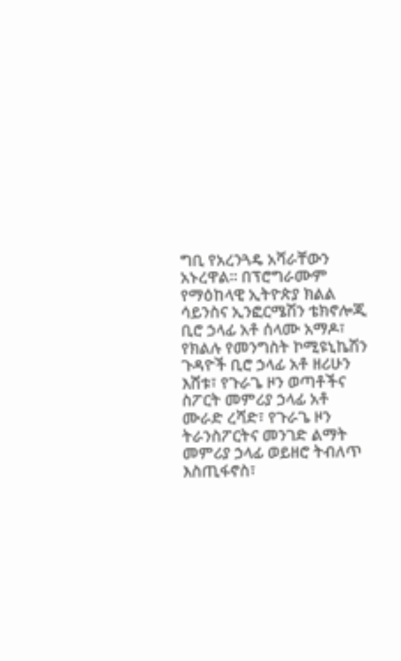ግቢ የአረንጓዴ አሻራቸውን አኑረዋል። በፕሮግራሙም የማዕከላዊ ኢትዮጵያ ክልል ሳይንስና ኢንፎርሜሽን ቴክኖሎጂ ቢሮ ኃላፊ አቶ ሰላሙ አማዶ፣ የክልሉ የመንግስት ኮሚዩኒኬሽን ጉዳዮች ቢሮ ኃላፊ አቶ ዘሪሁን እሸቱ፣ የጉራጌ ዞን ወጣቶችና ስፖርት መምሪያ ኃላፊ አቶ ሙራድ ረሻድ፣ የጉራጌ ዞን ትራንስፖርትና መንገድ ልማት መምሪያ ኃላፊ ወይዘሮ ትብለጥ እስጢፋኖስ፣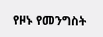የዞኑ የመንግስት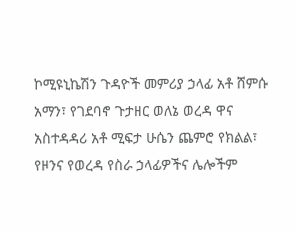ኮሚዩኒኬሽን ጉዳዮች መምሪያ ኃላፊ አቶ ሸምሱ አማን፣ የገደባኖ ጉታዘር ወለኔ ወረዳ ዋና አስተዳዳሪ አቶ ሚፍታ ሁሴን ጨምሮ የክልል፣ የዞንና የወረዳ የስራ ኃላፊዎችና ሌሎችም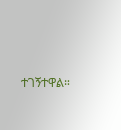ተገኝተዋል።